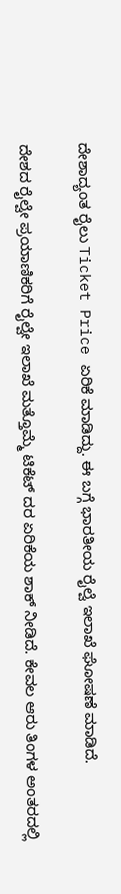ದೇಶಾದ್ಯಂತ ರೈಲು Ticket Price ಏರಿಕೆ ಮಾಡಿದ್ದು. ಈ ಬಗ್ಗೆ ಭಾರತೀಯ ರೈಲ್ವೆ ಇಲಾಖೆ ಘೋಷಣೆ ಮಾಡಿದೆ.

ದೇಶದ ರೈಲ್ವೇ ಪ್ರಯಾಣಿಕರಿಗೆ ರೈಲ್ವೇ ಇಲಾಖೆ ಮತ್ತೊಮ್ಮೆ ಟಿಕೆಟ್ ದರ ಏರಿಕೆಯ ಶಾಕ್ ನೀಡಿದೆ. ಕೇವಲ ಆರು ತಿಂಗಳ ಅಂತರದಲ್ಲಿ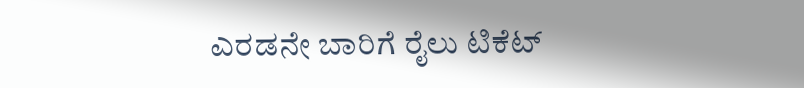ಎರಡನೇ ಬಾರಿಗೆ ರೈಲು ಟಿಕೆಟ್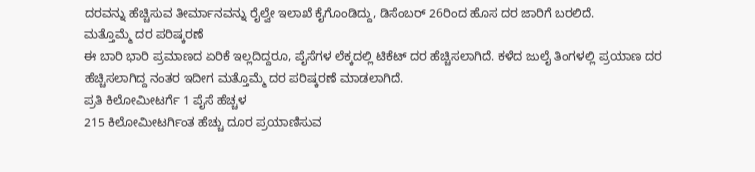ದರವನ್ನು ಹೆಚ್ಚಿಸುವ ತೀರ್ಮಾನವನ್ನು ರೈಲ್ವೇ ಇಲಾಖೆ ಕೈಗೊಂಡಿದ್ದು, ಡಿಸೆಂಬರ್ 26ರಿಂದ ಹೊಸ ದರ ಜಾರಿಗೆ ಬರಲಿದೆ.
ಮತ್ತೊಮ್ಮೆ ದರ ಪರಿಷ್ಕರಣೆ
ಈ ಬಾರಿ ಭಾರಿ ಪ್ರಮಾಣದ ಏರಿಕೆ ಇಲ್ಲದಿದ್ದರೂ, ಪೈಸೆಗಳ ಲೆಕ್ಕದಲ್ಲಿ ಟಿಕೆಟ್ ದರ ಹೆಚ್ಚಿಸಲಾಗಿದೆ. ಕಳೆದ ಜುಲೈ ತಿಂಗಳಲ್ಲಿ ಪ್ರಯಾಣ ದರ ಹೆಚ್ಚಿಸಲಾಗಿದ್ದ ನಂತರ ಇದೀಗ ಮತ್ತೊಮ್ಮೆ ದರ ಪರಿಷ್ಕರಣೆ ಮಾಡಲಾಗಿದೆ.
ಪ್ರತಿ ಕಿಲೋಮೀಟರ್ಗೆ 1 ಪೈಸೆ ಹೆಚ್ಚಳ
215 ಕಿಲೋಮೀಟರ್ಗಿಂತ ಹೆಚ್ಚು ದೂರ ಪ್ರಯಾಣಿಸುವ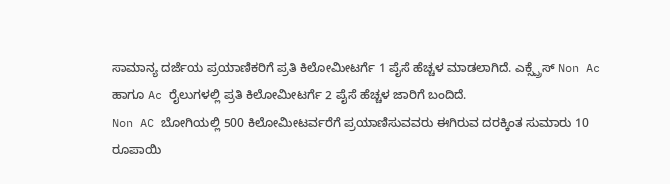ಸಾಮಾನ್ಯ ದರ್ಜೆಯ ಪ್ರಯಾಣಿಕರಿಗೆ ಪ್ರತಿ ಕಿಲೋಮೀಟರ್ಗೆ 1 ಪೈಸೆ ಹೆಚ್ಚಳ ಮಾಡಲಾಗಿದೆ. ಎಕ್ಸ್ಪ್ರೆಸ್ Non Ac ಹಾಗೂ Ac ರೈಲುಗಳಲ್ಲಿ ಪ್ರತಿ ಕಿಲೋಮೀಟರ್ಗೆ 2 ಪೈಸೆ ಹೆಚ್ಚಳ ಜಾರಿಗೆ ಬಂದಿದೆ.
Non AC ಬೋಗಿಯಲ್ಲಿ 500 ಕಿಲೋಮೀಟರ್ವರೆಗೆ ಪ್ರಯಾಣಿಸುವವರು ಈಗಿರುವ ದರಕ್ಕಿಂತ ಸುಮಾರು 10 ರೂಪಾಯಿ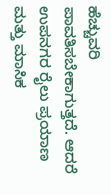ಹೆಚ್ಚುವರಿ ಪಾವತಿಸಬೇಕಾಗುತ್ತದೆ. ಆದರೆ ಉಪನಗರ ರೈಲು ಪ್ರಯಾಣ ಮತ್ತು ಮಾಸಿಕ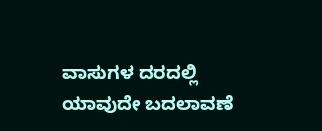ವಾಸುಗಳ ದರದಲ್ಲಿ ಯಾವುದೇ ಬದಲಾವಣೆ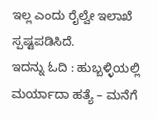ಇಲ್ಲ ಎಂದು ರೈಲ್ವೇ ಇಲಾಖೆ ಸ್ಪಷ್ಟಪಡಿಸಿದೆ.
ಇದನ್ನು ಓದಿ : ಹುಬ್ಬಳ್ಳಿಯಲ್ಲಿ ಮರ್ಯಾದಾ ಹತ್ಯೆ – ಮನೆಗೆ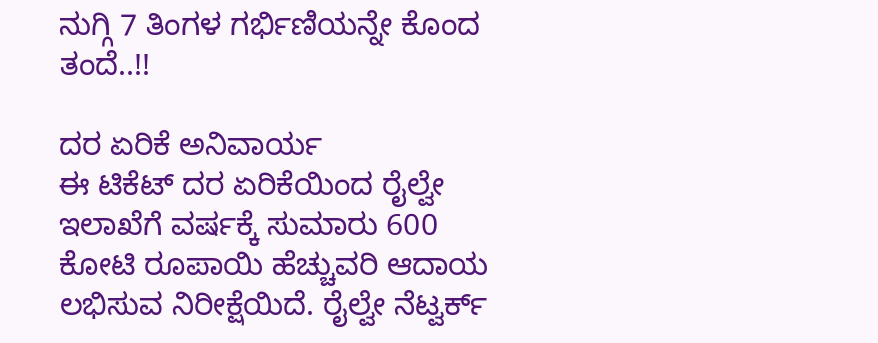ನುಗ್ಗಿ 7 ತಿಂಗಳ ಗರ್ಭಿಣಿಯನ್ನೇ ಕೊಂದ ತಂದೆ..!!

ದರ ಏರಿಕೆ ಅನಿವಾರ್ಯ
ಈ ಟಿಕೆಟ್ ದರ ಏರಿಕೆಯಿಂದ ರೈಲ್ವೇ ಇಲಾಖೆಗೆ ವರ್ಷಕ್ಕೆ ಸುಮಾರು 600 ಕೋಟಿ ರೂಪಾಯಿ ಹೆಚ್ಚುವರಿ ಆದಾಯ ಲಭಿಸುವ ನಿರೀಕ್ಷೆಯಿದೆ. ರೈಲ್ವೇ ನೆಟ್ವರ್ಕ್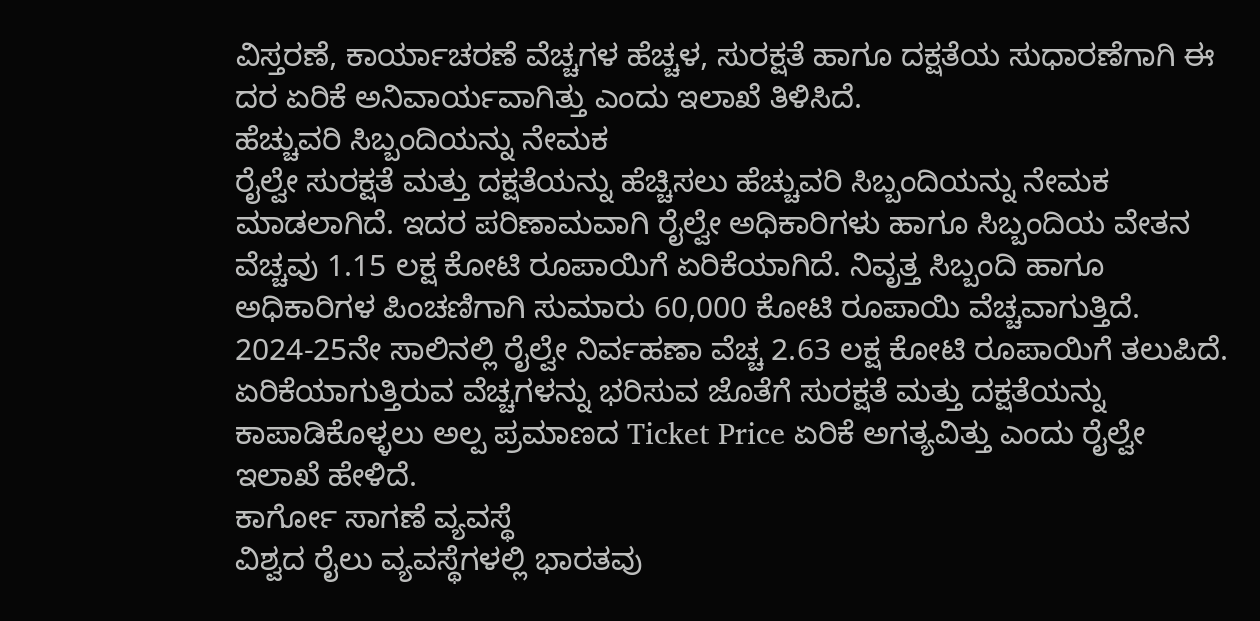ವಿಸ್ತರಣೆ, ಕಾರ್ಯಾಚರಣೆ ವೆಚ್ಚಗಳ ಹೆಚ್ಚಳ, ಸುರಕ್ಷತೆ ಹಾಗೂ ದಕ್ಷತೆಯ ಸುಧಾರಣೆಗಾಗಿ ಈ ದರ ಏರಿಕೆ ಅನಿವಾರ್ಯವಾಗಿತ್ತು ಎಂದು ಇಲಾಖೆ ತಿಳಿಸಿದೆ.
ಹೆಚ್ಚುವರಿ ಸಿಬ್ಬಂದಿಯನ್ನು ನೇಮಕ
ರೈಲ್ವೇ ಸುರಕ್ಷತೆ ಮತ್ತು ದಕ್ಷತೆಯನ್ನು ಹೆಚ್ಚಿಸಲು ಹೆಚ್ಚುವರಿ ಸಿಬ್ಬಂದಿಯನ್ನು ನೇಮಕ ಮಾಡಲಾಗಿದೆ. ಇದರ ಪರಿಣಾಮವಾಗಿ ರೈಲ್ವೇ ಅಧಿಕಾರಿಗಳು ಹಾಗೂ ಸಿಬ್ಬಂದಿಯ ವೇತನ ವೆಚ್ಚವು 1.15 ಲಕ್ಷ ಕೋಟಿ ರೂಪಾಯಿಗೆ ಏರಿಕೆಯಾಗಿದೆ. ನಿವೃತ್ತ ಸಿಬ್ಬಂದಿ ಹಾಗೂ ಅಧಿಕಾರಿಗಳ ಪಿಂಚಣಿಗಾಗಿ ಸುಮಾರು 60,000 ಕೋಟಿ ರೂಪಾಯಿ ವೆಚ್ಚವಾಗುತ್ತಿದೆ. 2024-25ನೇ ಸಾಲಿನಲ್ಲಿ ರೈಲ್ವೇ ನಿರ್ವಹಣಾ ವೆಚ್ಚ 2.63 ಲಕ್ಷ ಕೋಟಿ ರೂಪಾಯಿಗೆ ತಲುಪಿದೆ.
ಏರಿಕೆಯಾಗುತ್ತಿರುವ ವೆಚ್ಚಗಳನ್ನು ಭರಿಸುವ ಜೊತೆಗೆ ಸುರಕ್ಷತೆ ಮತ್ತು ದಕ್ಷತೆಯನ್ನು ಕಾಪಾಡಿಕೊಳ್ಳಲು ಅಲ್ಪ ಪ್ರಮಾಣದ Ticket Price ಏರಿಕೆ ಅಗತ್ಯವಿತ್ತು ಎಂದು ರೈಲ್ವೇ ಇಲಾಖೆ ಹೇಳಿದೆ.
ಕಾರ್ಗೋ ಸಾಗಣೆ ವ್ಯವಸ್ಥೆ
ವಿಶ್ವದ ರೈಲು ವ್ಯವಸ್ಥೆಗಳಲ್ಲಿ ಭಾರತವು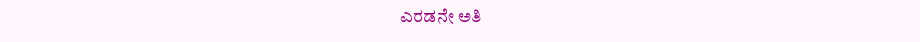ಎರಡನೇ ಅತಿ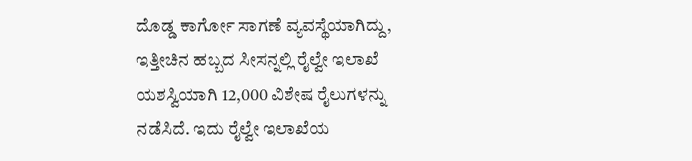ದೊಡ್ಡ ಕಾರ್ಗೋ ಸಾಗಣೆ ವ್ಯವಸ್ಥೆಯಾಗಿದ್ದು, ಇತ್ತೀಚಿನ ಹಬ್ಬದ ಸೀಸನ್ನಲ್ಲಿ ರೈಲ್ವೇ ಇಲಾಖೆ ಯಶಸ್ವಿಯಾಗಿ 12,000 ವಿಶೇಷ ರೈಲುಗಳನ್ನು ನಡೆಸಿದೆ. ಇದು ರೈಲ್ವೇ ಇಲಾಖೆಯ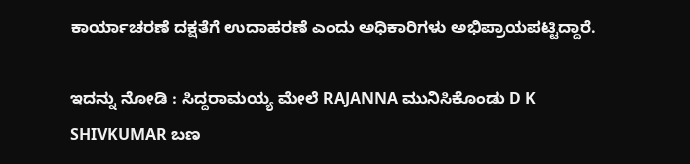ಕಾರ್ಯಾಚರಣೆ ದಕ್ಷತೆಗೆ ಉದಾಹರಣೆ ಎಂದು ಅಧಿಕಾರಿಗಳು ಅಭಿಪ್ರಾಯಪಟ್ಟಿದ್ದಾರೆ.

ಇದನ್ನು ನೋಡಿ : ಸಿದ್ದರಾಮಯ್ಯ ಮೇಲೆ RAJANNA ಮುನಿಸಿಕೊಂಡು D K SHIVKUMAR ಬಣ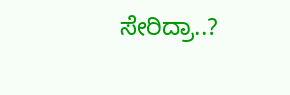ಸೇರಿದ್ರಾ..?